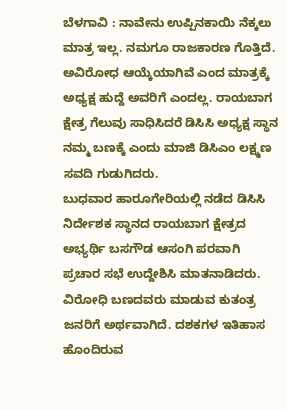ಬೆಳಗಾವಿ : ನಾವೇನು ಉಪ್ಪಿನಕಾಯಿ ನೆಕ್ಕಲು ಮಾತ್ರ ಇಲ್ಲ. ನಮಗೂ ರಾಜಕಾರಣ ಗೊತ್ತಿದೆ. ಅವಿರೋಧ ಆಯ್ಕೆಯಾಗಿವೆ ಎಂದ ಮಾತ್ರಕ್ಕೆ ಅಧ್ಯಕ್ಷ ಹುದ್ದೆ ಅವರಿಗೆ ಎಂದಲ್ಲ. ರಾಯಬಾಗ ಕ್ಷೇತ್ರ ಗೆಲುವು ಸಾಧಿಸಿದರೆ ಡಿಸಿಸಿ ಅಧ್ಯಕ್ಷ ಸ್ಥಾನ ನಮ್ಮ ಬಣಕ್ಕೆ ಎಂದು ಮಾಜಿ ಡಿಸಿಎಂ ಲಕ್ಷ್ಮಣ ಸವದಿ ಗುಡುಗಿದರು.
ಬುಧವಾರ ಹಾರೂಗೇರಿಯಲ್ಲಿ ನಡೆದ ಡಿಸಿಸಿ ನಿರ್ದೇಶಕ ಸ್ಥಾನದ ರಾಯಬಾಗ ಕ್ಷೇತ್ರದ ಅಭ್ಯರ್ಥಿ ಬಸಗೌಡ ಆಸಂಗಿ ಪರವಾಗಿ ಪ್ರಚಾರ ಸಭೆ ಉದ್ದೇಶಿಸಿ ಮಾತನಾಡಿದರು. ವಿರೋಧಿ ಬಣದವರು ಮಾಡುವ ಕುತಂತ್ರ ಜನರಿಗೆ ಅರ್ಥವಾಗಿದೆ. ದಶಕಗಳ ಇತಿಹಾಸ ಹೊಂದಿರುವ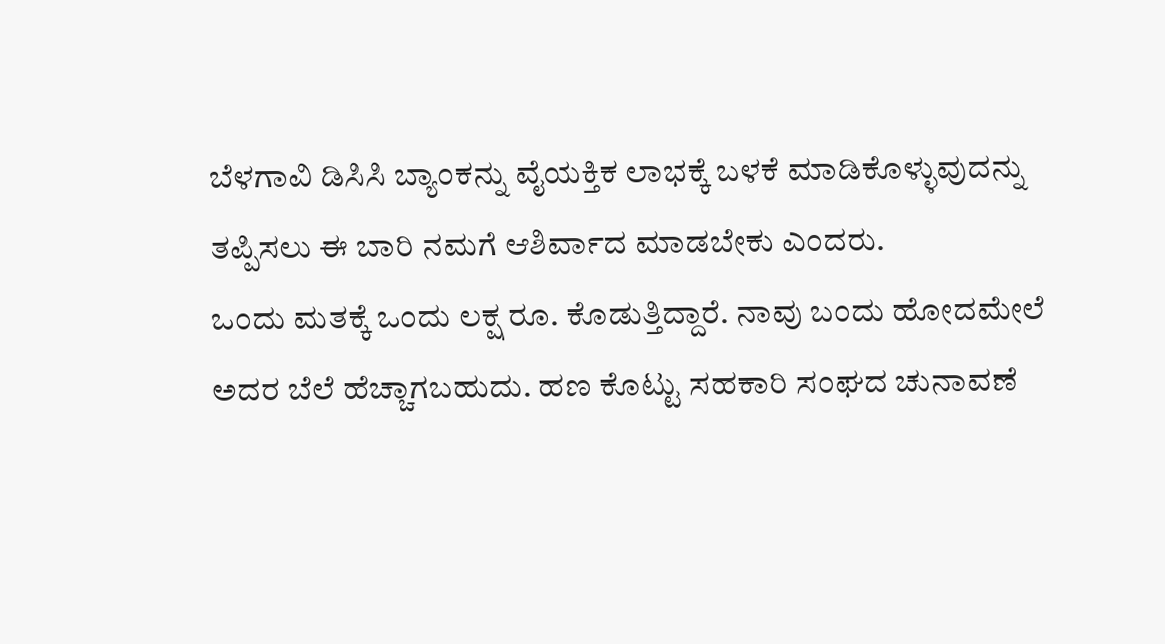ಬೆಳಗಾವಿ ಡಿಸಿಸಿ ಬ್ಯಾಂಕನ್ನು ವೈಯಕ್ತಿಕ ಲಾಭಕ್ಕೆ ಬಳಕೆ ಮಾಡಿಕೊಳ್ಳುವುದನ್ನು ತಪ್ಪಿಸಲು ಈ ಬಾರಿ ನಮಗೆ ಆಶಿರ್ವಾದ ಮಾಡಬೇಕು ಎಂದರು.
ಒಂದು ಮತಕ್ಕೆ ಒಂದು ಲಕ್ಷ ರೂ. ಕೊಡುತ್ತಿದ್ದಾರೆ. ನಾವು ಬಂದು ಹೋದಮೇಲೆ ಅದರ ಬೆಲೆ ಹೆಚ್ಚಾಗಬಹುದು. ಹಣ ಕೊಟ್ಟು ಸಹಕಾರಿ ಸಂಘದ ಚುನಾವಣೆ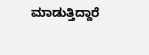ಮಾಡುತ್ತಿದ್ದಾರೆ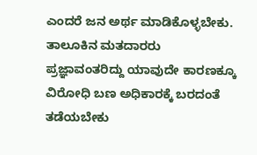ಎಂದರೆ ಜನ ಅರ್ಥ ಮಾಡಿಕೊಳ್ಳಬೇಕು. ತಾಲೂಕಿನ ಮತದಾರರು ಪ್ರಜ್ಞಾವಂತರಿದ್ದು ಯಾವುದೇ ಕಾರಣಕ್ಕೂ ವಿರೋಧಿ ಬಣ ಅಧಿಕಾರಕ್ಕೆ ಬರದಂತೆ ತಡೆಯಬೇಕು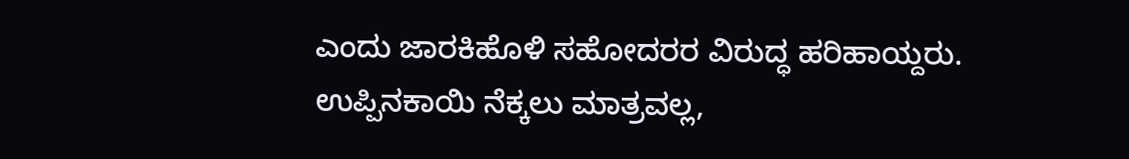ಎಂದು ಜಾರಕಿಹೊಳಿ ಸಹೋದರರ ವಿರುದ್ಧ ಹರಿಹಾಯ್ದರು.
ಉಪ್ಪಿನಕಾಯಿ ನೆಕ್ಕಲು ಮಾತ್ರವಲ್ಲ,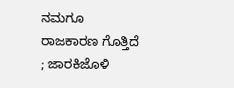ನಮಗೂ ರಾಜಕಾರಣ ಗೊತ್ತಿದೆ ; ಜಾರಕಿಜೊಳಿ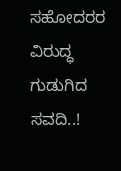ಸಹೋದರರ ವಿರುದ್ಧ ಗುಡುಗಿದ ಸವದಿ..!